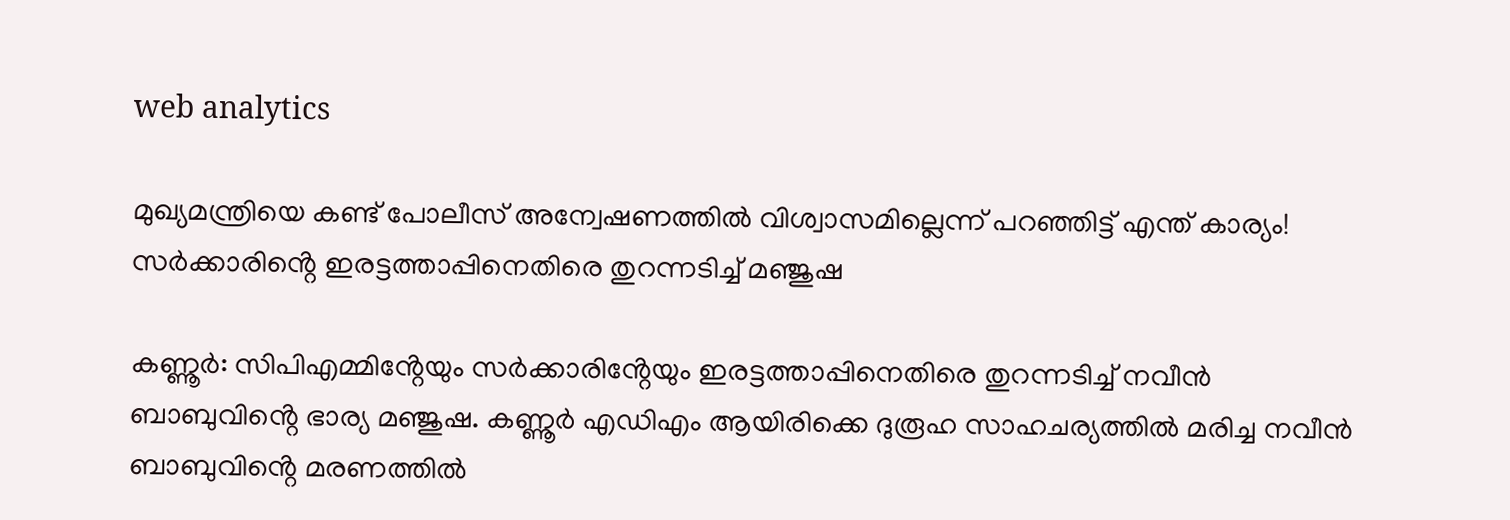web analytics

മുഖ്യമന്ത്രിയെ കണ്ട് പോലീസ് അന്വേഷണത്തിൽ വിശ്വാസമില്ലെന്ന് പറഞ്ഞിട്ട് എന്ത് കാര്യം! സർക്കാരിൻ്റെ ഇരട്ടത്താപ്പിനെതിരെ തുറന്നടിച്ച് മഞ്ജുഷ

കണ്ണൂർ: സിപിഎമ്മിൻ്റേയും സർക്കാരിൻ്റേയും ഇരട്ടത്താപ്പിനെതിരെ തുറന്നടിച്ച് നവീൻ ബാബുവിൻ്റെ ഭാര്യ മഞ്ജുഷ. കണ്ണൂർ എഡിഎം ആയിരിക്കെ ദുരൂഹ സാഹചര്യത്തിൽ മരിച്ച നവീൻ ബാബുവിൻ്റെ മരണത്തിൽ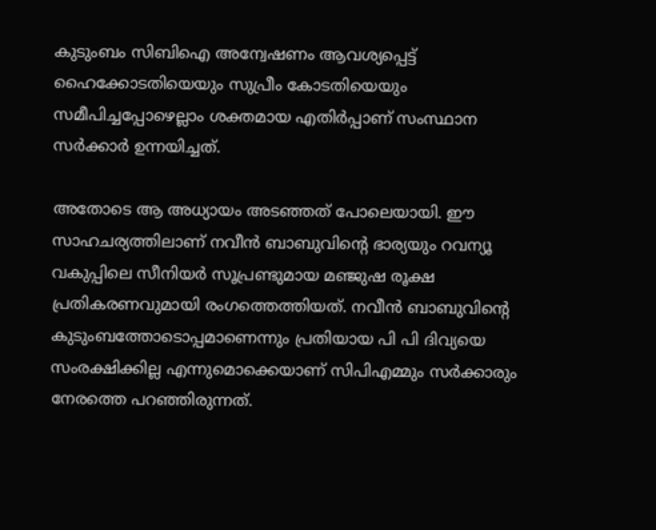കുടുംബം സിബിഐ അന്വേഷണം ആവശ്യപ്പെട്ട് ഹൈക്കോടതിയെയും സുപ്രീം കോടതിയെയും സമീപിച്ചപ്പോഴെല്ലാം ശക്തമായ എതിർപ്പാണ് സംസ്ഥാന സർക്കാർ ഉന്നയിച്ചത്.

അതോടെ ആ അധ്യായം അടഞ്ഞത് പോലെയായി. ഈ സാഹചര്യത്തിലാണ് നവീൻ ബാബുവിൻ്റെ ഭാര്യയും റവന്യൂ വകുപ്പിലെ സീനിയർ സൂപ്രണ്ടുമായ മഞ്ജുഷ രൂക്ഷ പ്രതികരണവുമായി രംഗത്തെത്തിയത്. നവീൻ ബാബുവിൻ്റെ കുടുംബത്തോടൊപ്പമാണെന്നും പ്രതിയായ പി പി ദിവ്യയെ സംരക്ഷിക്കില്ല എന്നുമൊക്കെയാണ് സിപിഎമ്മും സർക്കാരും നേരത്തെ പറഞ്ഞിരുന്നത്.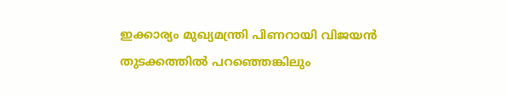ഇക്കാര്യം മുഖ്യമന്ത്രി പിണറായി വിജയൻ തുടക്കത്തിൽ പറഞ്ഞെങ്കിലും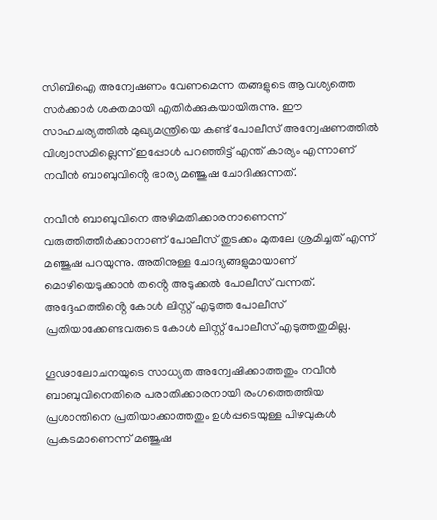സിബിഐ അന്വേഷണം വേണമെന്ന തങ്ങളുടെ ആവശ്യത്തെ സർക്കാർ ശക്തമായി എതിർക്കുകയായിരുന്നു. ഈ സാഹചര്യത്തിൽ മുഖ്യമന്ത്രിയെ കണ്ട് പോലീസ് അന്വേഷണത്തിൽ വിശ്വാസമില്ലെന്ന് ഇപ്പോൾ പറഞ്ഞിട്ട് എന്ത് കാര്യം എന്നാണ് നവീൻ ബാബുവിൻ്റെ ഭാര്യ മഞ്ജുഷ ചോദിക്കുന്നത്.

നവീൻ ബാബുവിനെ അഴിമതിക്കാരനാണെന്ന് വരുത്തിത്തീർക്കാനാണ് പോലീസ് തുടക്കം മുതലേ ശ്രമിച്ചത് എന്ന് മഞ്ജുഷ പറയുന്നു. അതിനുള്ള ചോദ്യങ്ങളുമായാണ് മൊഴിയെടുക്കാൻ തൻ്റെ അടുക്കൽ പോലീസ് വന്നത്. അദ്ദേഹത്തിൻ്റെ കോൾ ലിസ്റ്റ് എടുത്ത പോലീസ് പ്രതിയാക്കേണ്ടവരുടെ കോൾ ലിസ്റ്റ് പോലീസ് എടുത്തതുമില്ല.

ഗൂഢാലോചനയുടെ സാധ്യത അന്വേഷിക്കാത്തതും നവീൻ ബാബുവിനെതിരെ പരാതിക്കാരനായി രംഗത്തെത്തിയ പ്രശാന്തിനെ പ്രതിയാക്കാത്തതും ഉൾപ്പടെയുള്ള പിഴവുകൾ പ്രകടമാണെന്ന് മഞ്ജുഷ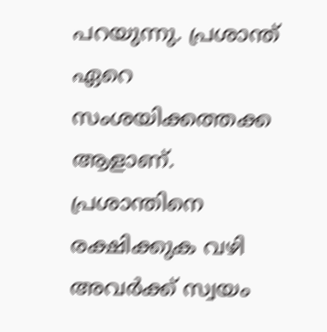പറയുന്നു. പ്രശാന്ത് ഏറെ സംശയിക്കത്തക്ക ആളാണ്. പ്രശാന്തിനെ രക്ഷിക്കുക വഴി അവർക്ക് സ്വയം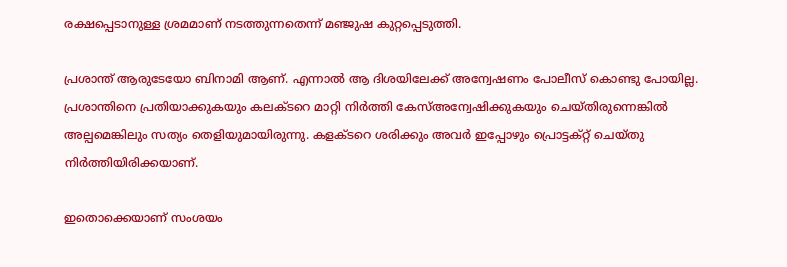രക്ഷപ്പെടാനുള്ള ശ്രമമാണ് നടത്തുന്നതെന്ന് മഞ്ജുഷ കുറ്റപ്പെടുത്തി.

പ്രശാന്ത് ആരുടേയോ ബിനാമി ആണ്. എന്നാൽ ആ ദിശയിലേക്ക് അന്വേഷണം പോലീസ് കൊണ്ടു പോയില്ല. പ്രശാന്തിനെ പ്രതിയാക്കുകയും കലക്ടറെ മാറ്റി നിർത്തി കേസ്അന്വേഷിക്കുകയും ചെയ്തിരുന്നെങ്കിൽ അല്പമെങ്കിലും സത്യം തെളിയുമായിരുന്നു. കളക്ടറെ ശരിക്കും അവർ ഇപ്പോഴും പ്രൊട്ടക്റ്റ് ചെയ്തു നിർത്തിയിരിക്കയാണ്.

ഇതൊക്കെയാണ് സംശയം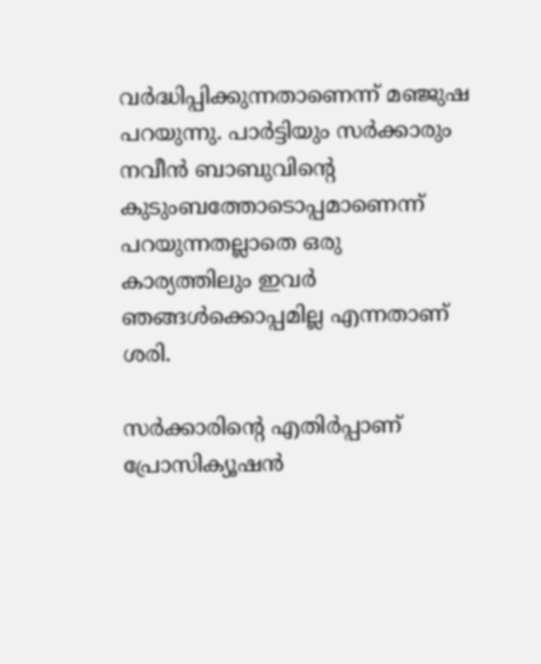വർദ്ധിപ്പിക്കുന്നതാണെന്ന് മഞ്ജുഷ പറയുന്നു. പാർട്ടിയും സർക്കാരും നവീൻ ബാബുവിൻ്റെ കുടുംബത്തോടൊപ്പമാണെന്ന് പറയുന്നതല്ലാതെ ഒരു കാര്യത്തിലും ഇവർ ഞങ്ങൾക്കൊപ്പമില്ല എന്നതാണ് ശരി.

സർക്കാരിൻ്റെ എതിർപ്പാണ് പ്രോസിക്യൂഷൻ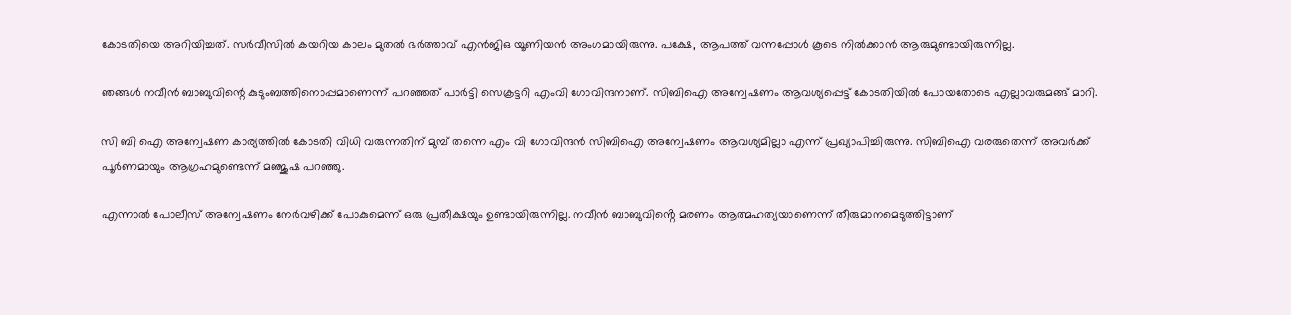കോടതിയെ അറിയിച്ചത്. സർവീസിൽ കയറിയ കാലം മുതൽ ഭർത്താവ് എൻജിഒ യൂണിയൻ അംഗമായിരുന്നു. പക്ഷേ, ആപത്ത് വന്നപ്പോൾ കൂടെ നിൽക്കാൻ ആരുമുണ്ടായിരുന്നില്ല.

ഞങ്ങൾ നവീൻ ബാബുവിന്റെ കുടുംബത്തിനൊപ്പമാണെന്ന് പറഞ്ഞത് പാർട്ടി സെക്രട്ടറി എംവി ഗോവിന്ദനാണ്. സിബിഐ അന്വേഷണം ആവശ്യപ്പെട്ട് കോടതിയിൽ പോയതോടെ എല്ലാവരുമങ്ങ് മാറി.

സി ബി ഐ അന്വേഷണ കാര്യത്തിൽ കോടതി വിധി വരുന്നതിന് മുമ്പ് തന്നെ എം വി ഗോവിന്ദൻ സിബിഐ അന്വേഷണം ആവശ്യമില്ലാ എന്ന് പ്രഖ്യാപിച്ചിരുന്നു. സിബിഐ വരരുതെന്ന് അവർക്ക് പൂർണമായും ആഗ്രഹമുണ്ടെന്ന് മഞ്ജുഷ പറഞ്ഞു.

എന്നാൽ പോലീസ് അന്വേഷണം നേർവഴിക്ക് പോകുമെന്ന് ഒരു പ്രതീക്ഷയും ഉണ്ടായിരുന്നില്ല. നവീൻ ബാബുവിൻ്റെ മരണം ആത്മഹത്യയാണെന്ന് തീരുമാനമെടുത്തിട്ടാണ്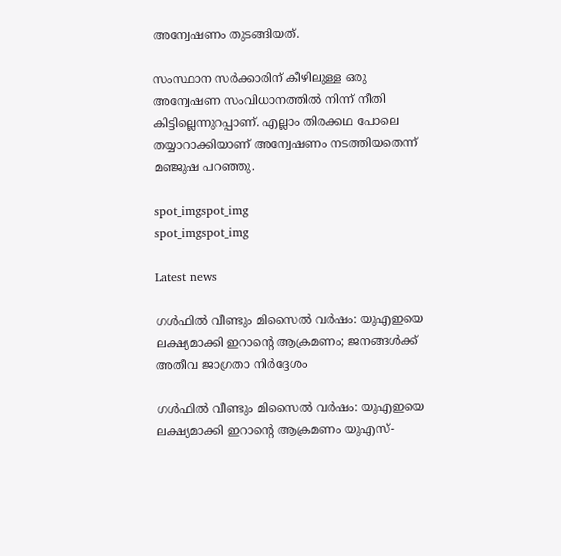അന്വേഷണം തുടങ്ങിയത്.

സംസ്ഥാന സർക്കാരിന് കീഴിലുള്ള ഒരു അന്വേഷണ സംവിധാനത്തിൽ നിന്ന് നീതി കിട്ടില്ലെന്നുറപ്പാണ്. എല്ലാം തിരക്കഥ പോലെ തയ്യാറാക്കിയാണ് അന്വേഷണം നടത്തിയതെന്ന് മഞ്ജുഷ പറഞ്ഞു.

spot_imgspot_img
spot_imgspot_img

Latest news

ഗൾഫിൽ വീണ്ടും മിസൈൽ വർഷം: യുഎഇയെ ലക്ഷ്യമാക്കി ഇറാന്റെ ആക്രമണം; ജനങ്ങൾക്ക് അതീവ ജാഗ്രതാ നിർദ്ദേശം

ഗൾഫിൽ വീണ്ടും മിസൈൽ വർഷം: യുഎഇയെ ലക്ഷ്യമാക്കി ഇറാന്റെ ആക്രമണം യുഎസ്-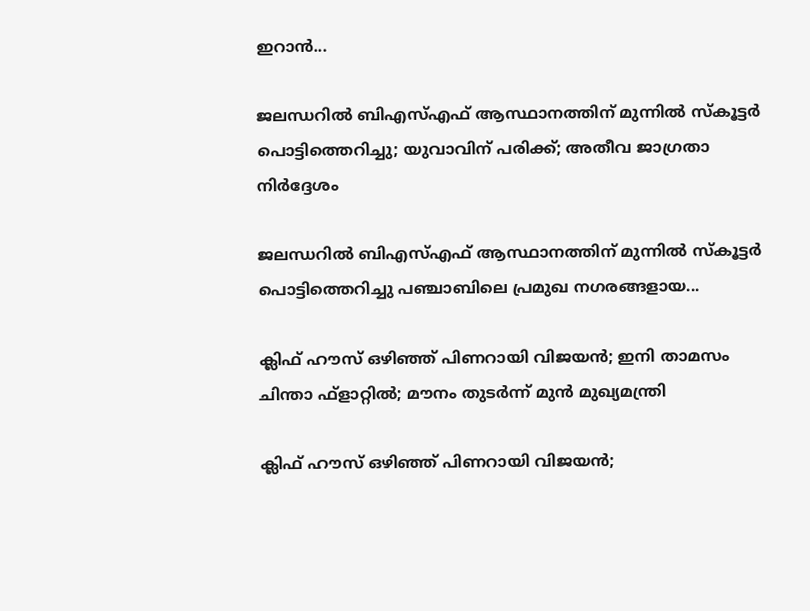ഇറാൻ...

ജലന്ധറിൽ ബിഎസ്എഫ് ആസ്ഥാനത്തിന് മുന്നിൽ സ്‌കൂട്ടർ പൊട്ടിത്തെറിച്ചു; യുവാവിന് പരിക്ക്; അതീവ ജാഗ്രതാ നിർദ്ദേശം

ജലന്ധറിൽ ബിഎസ്എഫ് ആസ്ഥാനത്തിന് മുന്നിൽ സ്‌കൂട്ടർ പൊട്ടിത്തെറിച്ചു പഞ്ചാബിലെ പ്രമുഖ നഗരങ്ങളായ...

ക്ലിഫ് ഹൗസ് ഒഴിഞ്ഞ് പിണറായി വിജയൻ; ഇനി താമസം ചിന്താ ഫ്‌ളാറ്റിൽ; മൗനം തുടര്‍ന്ന് മുൻ മുഖ്യമന്ത്രി

ക്ലിഫ് ഹൗസ് ഒഴിഞ്ഞ് പിണറായി വിജയൻ;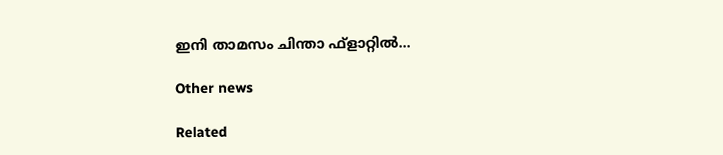ഇനി താമസം ചിന്താ ഫ്‌ളാറ്റിൽ...

Other news

Related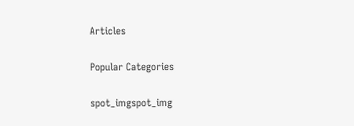Articles

Popular Categories

spot_imgspot_img